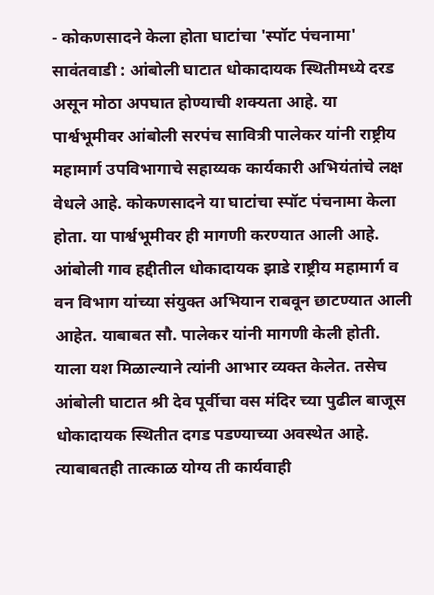- कोकणसादने केला होता घाटांचा 'स्पॉट पंचनामा'
सावंतवाडी : आंबोली घाटात धोकादायक स्थितीमध्ये दरड असून मोठा अपघात होण्याची शक्यता आहे. या पार्श्वभूमीवर आंबोली सरपंच सावित्री पालेकर यांनी राष्ट्रीय महामार्ग उपविभागाचे सहाय्यक कार्यकारी अभियंतांचे लक्ष वेधले आहे. कोकणसादने या घाटांचा स्पॉट पंचनामा केला होता. या पार्श्वभूमीवर ही मागणी करण्यात आली आहे.
आंबोली गाव हद्दीतील धोकादायक झाडे राष्ट्रीय महामार्ग व वन विभाग यांच्या संयुक्त अभियान राबवून छाटण्यात आली आहेत. याबाबत सौ. पालेकर यांनी मागणी केली होती. याला यश मिळाल्याने त्यांनी आभार व्यक्त केलेत. तसेच आंबोली घाटात श्री देव पूर्वीचा वस मंदिर च्या पुढील बाजूस धोकादायक स्थितीत दगड पडण्याच्या अवस्थेत आहे. त्याबाबतही तात्काळ योग्य ती कार्यवाही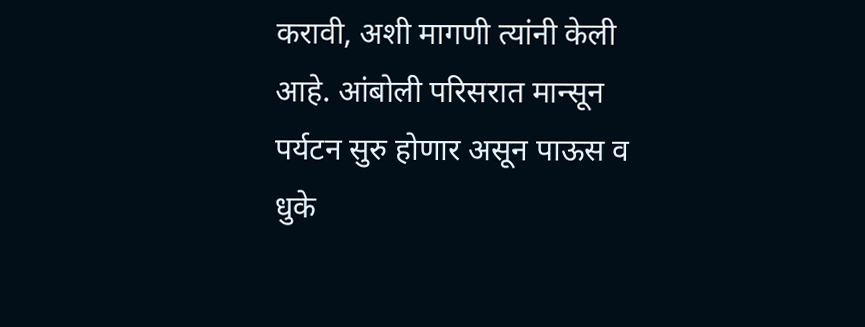करावी, अशी मागणी त्यांनी केली आहे. आंबोली परिसरात मान्सून पर्यटन सुरु होणार असून पाऊस व धुके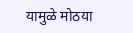यामुळे मोठया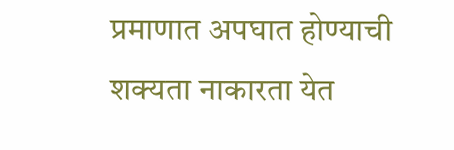प्रमाणात अपघात होण्याची शक्यता नाकारता येत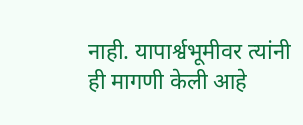नाही. यापार्श्वभूमीवर त्यांनी ही मागणी केली आहे